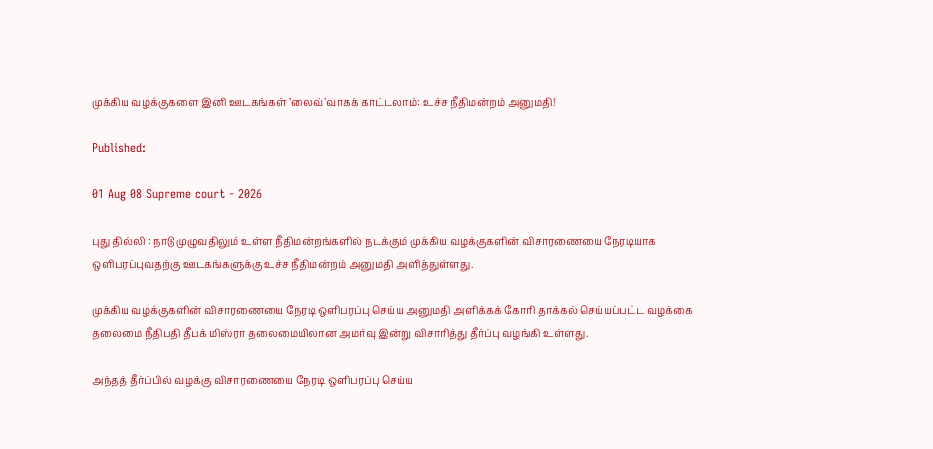முக்கிய வழக்குகளை இனி ஊடகங்கள் ’லைவ்’வாகக் காட்டலாம்: உச்ச நீதிமன்றம் அனுமதி!

Published:

01 Aug 08 Supreme court - 2026

புது தில்லி : நாடு முழுவதிலும் உள்ள நீதிமன்றங்களில் நடக்கும் முக்கிய வழக்குகளின் விசாரணையை நேரடியாக ஒளிபரப்புவதற்கு ஊடகங்களுக்கு உச்ச நீதிமன்றம் அனுமதி அளித்துள்ளது.

முக்கிய வழக்குகளின் விசாரணையை நேரடி ஒளிபரப்பு செய்ய அனுமதி அளிக்கக் கோரி தாக்கல் செய்யப்பட்ட வழக்கை தலைமை நீதிபதி தீபக் மிஸ்ரா தலைமையிலான அமர்வு இன்று விசாரித்து தீர்ப்பு வழங்கி உள்ளது.

அந்தத் தீர்ப்பில் வழக்கு விசாரணையை நேரடி ஒளிபரப்பு செய்ய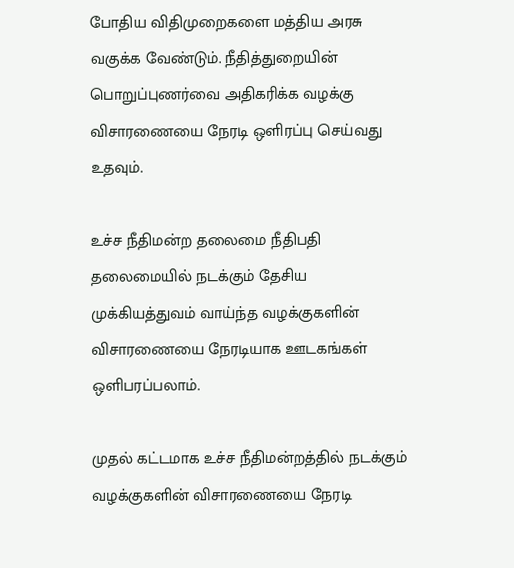போதிய விதிமுறைகளை மத்திய அரசு வகுக்க வேண்டும். நீதித்துறையின் பொறுப்புணர்வை அதிகரிக்க வழக்கு விசாரணையை நேரடி ஒளிரப்பு செய்வது உதவும்.

உச்ச நீதிமன்ற தலைமை நீதிபதி தலைமையில் நடக்கும் தேசிய முக்கியத்துவம் வாய்ந்த வழக்குகளின் விசாரணையை நேரடியாக ஊடகங்கள் ஒளிபரப்பலாம்.

முதல் கட்டமாக உச்ச நீதிமன்றத்தில் நடக்கும் வழக்குகளின் விசாரணையை நேரடி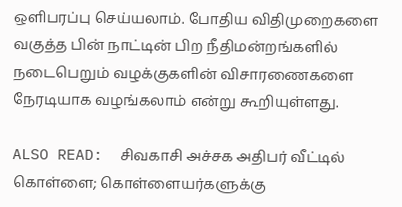ஒளிபரப்பு செய்யலாம். போதிய விதிமுறைகளை வகுத்த பின் நாட்டின் பிற நீதிமன்றங்களில் நடைபெறும் வழக்குகளின் விசாரணைகளை நேரடியாக வழங்கலாம் என்று கூறியுள்ளது.

ALSO READ:  சிவகாசி அச்சக அதிபர் வீட்டில் கொள்ளை; கொள்ளையர்களுக்கு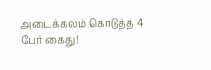அடைக்கலம் கொடுத்த 4 பேர் கைது!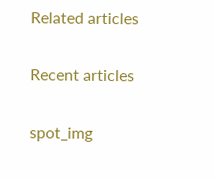Related articles

Recent articles

spot_img